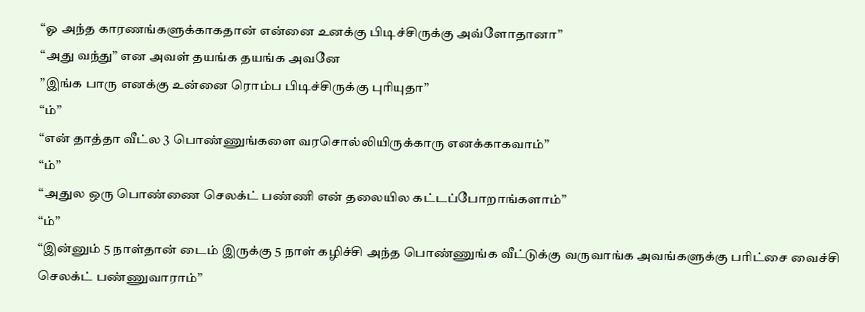“ஓ அந்த காரணங்களுக்காகதான் என்னை உனக்கு பிடிச்சிருக்கு அவ்ளோதானா”
“அது வந்து” என அவள் தயங்க தயங்க அவனே
”இங்க பாரு எனக்கு உன்னை ரொம்ப பிடிச்சிருக்கு புரியுதா”
“ம்”
“என் தாத்தா வீட்ல 3 பொண்ணுங்களை வரசொல்லியிருக்காரு எனக்காகவாம்”
“ம்”
“அதுல ஒரு பொண்ணை செலக்ட் பண்ணி என் தலையில கட்டப்போறாங்களாம்”
“ம்”
“இன்னும் 5 நாள்தான் டைம் இருக்கு 5 நாள் கழிச்சி அந்த பொண்ணுங்க வீட்டுக்கு வருவாங்க அவங்களுக்கு பரிட்சை வைச்சி செலக்ட் பண்ணுவாராம்”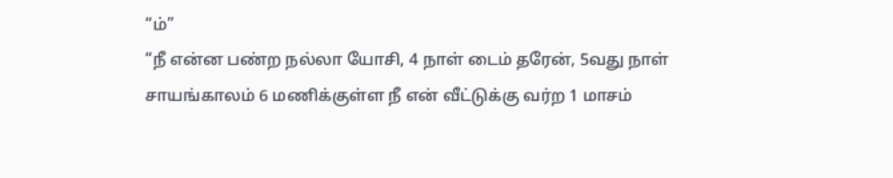“ம்”
“நீ என்ன பண்ற நல்லா யோசி, 4 நாள் டைம் தரேன், 5வது நாள் சாயங்காலம் 6 மணிக்குள்ள நீ என் வீட்டுக்கு வர்ற 1 மாசம்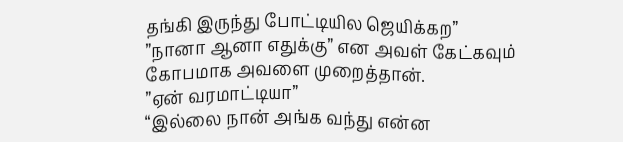தங்கி இருந்து போட்டியில ஜெயிக்கற”
”நானா ஆனா எதுக்கு” என அவள் கேட்கவும் கோபமாக அவளை முறைத்தான்.
”ஏன் வரமாட்டியா”
“இல்லை நான் அங்க வந்து என்ன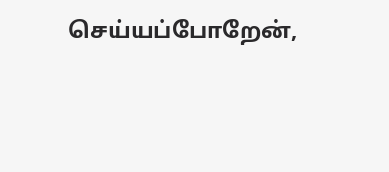செய்யப்போறேன்,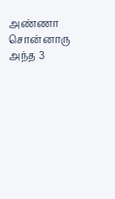அண்ணா சொன்னாரு அந்த 3